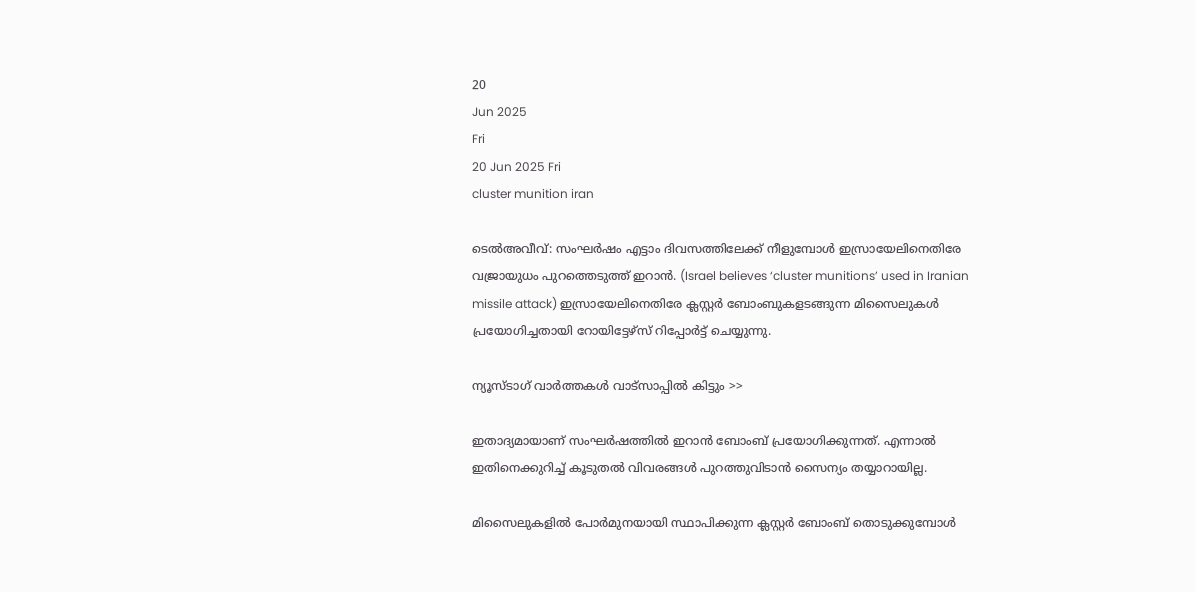20
Jun 2025
Fri
20 Jun 2025 Fri
cluster munition iran

ടെല്‍അവീവ്: സംഘര്‍ഷം എട്ടാം ദിവസത്തിലേക്ക് നീളുമ്പോള്‍ ഇസ്രായേലിനെതിരേ വജ്രായുധം പുറത്തെടുത്ത് ഇറാന്‍. (Israel believes ‘cluster munitions’ used in Iranian missile attack) ഇസ്രായേലിനെതിരേ ക്ലസ്റ്റര്‍ ബോംബുകളടങ്ങുന്ന മിസൈലുകള്‍ പ്രയോഗിച്ചതായി റോയിട്ടേഴ്‌സ് റിപ്പോര്‍ട്ട് ചെയ്യുന്നു.

ന്യൂസ്ടാഗ് വാര്‍ത്തകള്‍ വാട്‌സാപ്പില്‍ കിട്ടും >>

ഇതാദ്യമായാണ് സംഘര്‍ഷത്തില്‍ ഇറാന്‍ ബോംബ് പ്രയോഗിക്കുന്നത്. എന്നാല്‍ ഇതിനെക്കുറിച്ച് കൂടുതല്‍ വിവരങ്ങള്‍ പുറത്തുവിടാന്‍ സൈന്യം തയ്യാറായില്ല.

മിസൈലുകളില്‍ പോര്‍മുനയായി സ്ഥാപിക്കുന്ന ക്ലസ്റ്റര്‍ ബോംബ് തൊടുക്കുമ്പോള്‍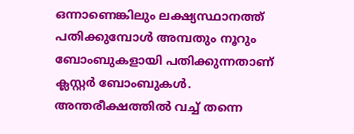ഒന്നാണെങ്കിലും ലക്ഷ്യസ്ഥാനത്ത് പതിക്കുമ്പോള്‍ അമ്പതും നൂറും ബോംബുകളായി പതിക്കുന്നതാണ് ക്ലസ്റ്റര്‍ ബോംബുകള്‍. അന്തരീക്ഷത്തില്‍ വച്ച് തന്നെ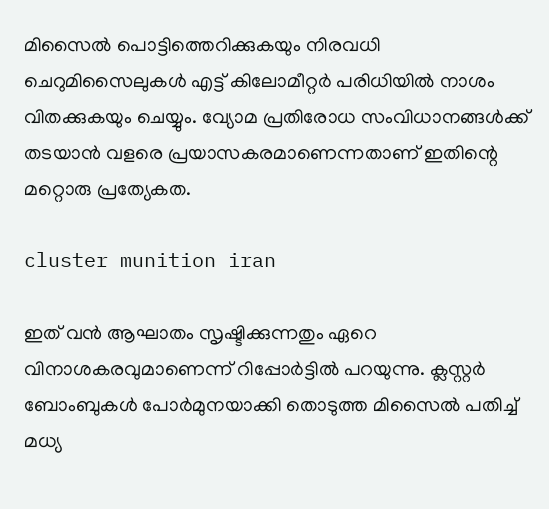മിസൈല്‍ പൊട്ടിത്തെറിക്കുകയും നിരവധി ചെറുമിസൈലുകള്‍ എട്ട് കിലോമീറ്റര്‍ പരിധിയില്‍ നാശം വിതക്കുകയും ചെയ്യും. വ്യോമ പ്രതിരോധ സംവിധാനങ്ങള്‍ക്ക് തടയാന്‍ വളരെ പ്രയാസകരമാണെന്നതാണ് ഇതിന്റെ മറ്റൊരു പ്രത്യേകത.

cluster munition iran

ഇത് വന്‍ ആഘാതം സൃഷ്ടിക്കുന്നതും ഏറെ വിനാശകരവുമാണെന്ന് റിപ്പോര്‍ട്ടില്‍ പറയുന്നു. ക്ലസ്റ്റര്‍ ബോംബുകള്‍ പോര്‍മുനയാക്കി തൊടുത്ത മിസൈല്‍ പതിച്ച് മധ്യ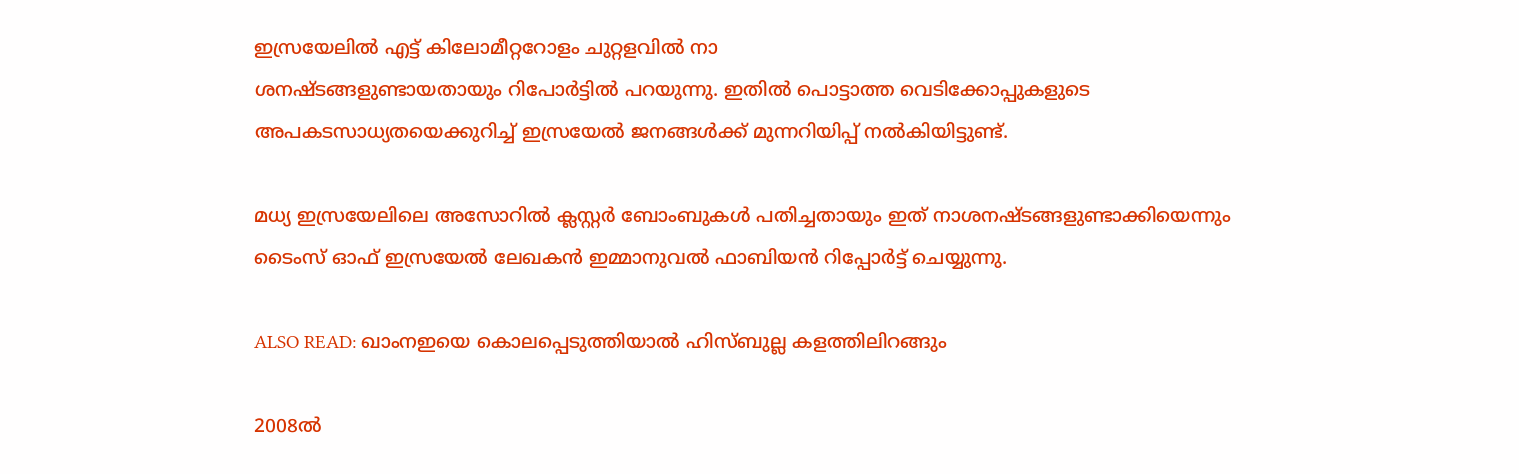ഇസ്രയേലില്‍ എട്ട് കിലോമീറ്ററോളം ചുറ്റളവില്‍ നാ
ശനഷ്ടങ്ങളുണ്ടായതായും റിപോര്‍ട്ടില്‍ പറയുന്നു. ഇതില്‍ പൊട്ടാത്ത വെടിക്കോപ്പുകളുടെ അപകടസാധ്യതയെക്കുറിച്ച് ഇസ്രയേല്‍ ജനങ്ങള്‍ക്ക് മുന്നറിയിപ്പ് നല്‍കിയിട്ടുണ്ട്.

മധ്യ ഇസ്രയേലിലെ അസോറില്‍ ക്ലസ്റ്റര്‍ ബോംബുകള്‍ പതിച്ചതായും ഇത് നാശനഷ്ടങ്ങളുണ്ടാക്കിയെന്നും ടൈംസ് ഓഫ് ഇസ്രയേല്‍ ലേഖകന്‍ ഇമ്മാനുവല്‍ ഫാബിയന്‍ റിപ്പോര്‍ട്ട് ചെയ്യുന്നു.

ALSO READ: ഖാംനഇയെ കൊലപ്പെടുത്തിയാല്‍ ഹിസ്ബുല്ല കളത്തിലിറങ്ങും

2008ല്‍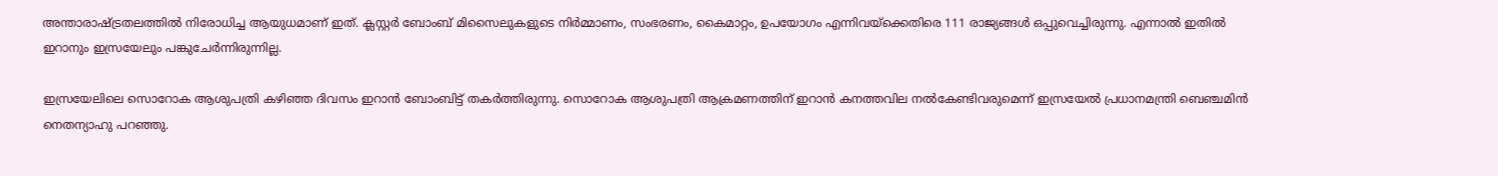അന്താരാഷ്ട്രതലത്തില്‍ നിരോധിച്ച ആയുധമാണ് ഇത്. ക്ലസ്റ്റര്‍ ബോംബ് മിസൈലുകളുടെ നിര്‍മ്മാണം, സംഭരണം, കൈമാറ്റം, ഉപയോഗം എന്നിവയ്ക്കെതിരെ 111 രാജ്യങ്ങള്‍ ഒപ്പുവെച്ചിരുന്നു. എന്നാല്‍ ഇതില്‍ ഇറാനും ഇസ്രയേലും പങ്കുചേര്‍ന്നിരുന്നില്ല.

ഇസ്രയേലിലെ സൊറോക ആശുപത്രി കഴിഞ്ഞ ദിവസം ഇറാന്‍ ബോംബിട്ട് തകര്‍ത്തിരുന്നു. സൊറോക ആശുപത്രി ആക്രമണത്തിന് ഇറാന്‍ കനത്തവില നല്‍കേണ്ടിവരുമെന്ന് ഇസ്രയേല്‍ പ്രധാനമന്ത്രി ബെഞ്ചമിന്‍ നെതന്യാഹു പറഞ്ഞു.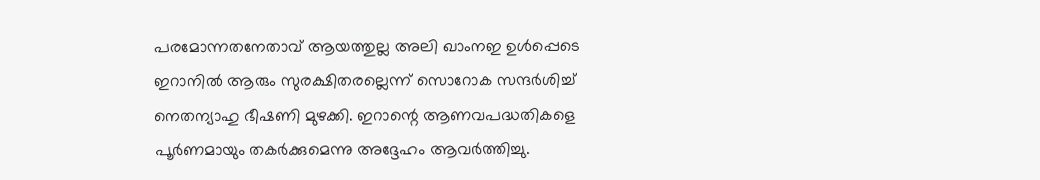പരമോന്നതനേതാവ് ആയത്തുല്ല അലി ഖാംനഇ ഉള്‍പ്പെടെ ഇറാനില്‍ ആരും സുരക്ഷിതരല്ലെന്ന് സൊറോക സന്ദര്‍ശിച്ച് നെതന്യാഹു ഭീഷണി മുഴക്കി. ഇറാന്റെ ആണവപദ്ധതികളെ പൂര്‍ണമായും തകര്‍ക്കുമെന്നു അദ്ദേഹം ആവര്‍ത്തിച്ചു.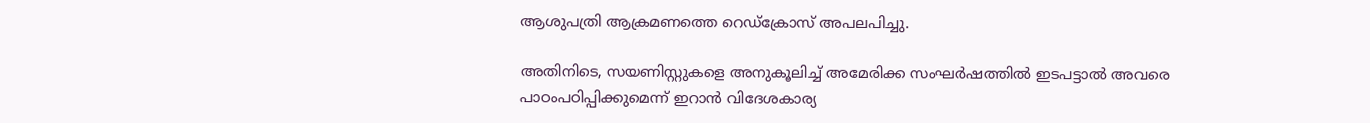ആശുപത്രി ആക്രമണത്തെ റെഡ്‌ക്രോസ് അപലപിച്ചു.

അതിനിടെ, സയണിസ്റ്റുകളെ അനുകൂലിച്ച് അമേരിക്ക സംഘര്‍ഷത്തില്‍ ഇടപട്ടാല്‍ അവരെ പാഠംപഠിപ്പിക്കുമെന്ന് ഇറാന്‍ വിദേശകാര്യ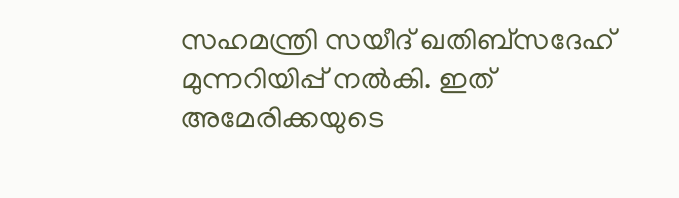സഹമന്ത്രി സയീദ് ഖതിബ്സദേഹ് മുന്നറിയിപ്പ് നല്‍കി. ഇത് അമേരിക്കയുടെ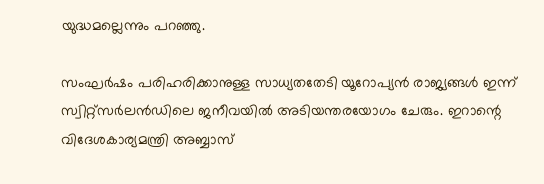യുദ്ധമല്ലെന്നും പറഞ്ഞു.

സംഘര്‍ഷം പരിഹരിക്കാനുള്ള സാധ്യതതേടി യൂറോപ്യന്‍ രാജ്യങ്ങള്‍ ഇന്ന് സ്വിറ്റ്സര്‍ലന്‍ഡിലെ ജനീവയില്‍ അടിയന്തരയോഗം ചേരും. ഇറാന്റെ വിദേശകാര്യമന്ത്രി അബ്ബാസ്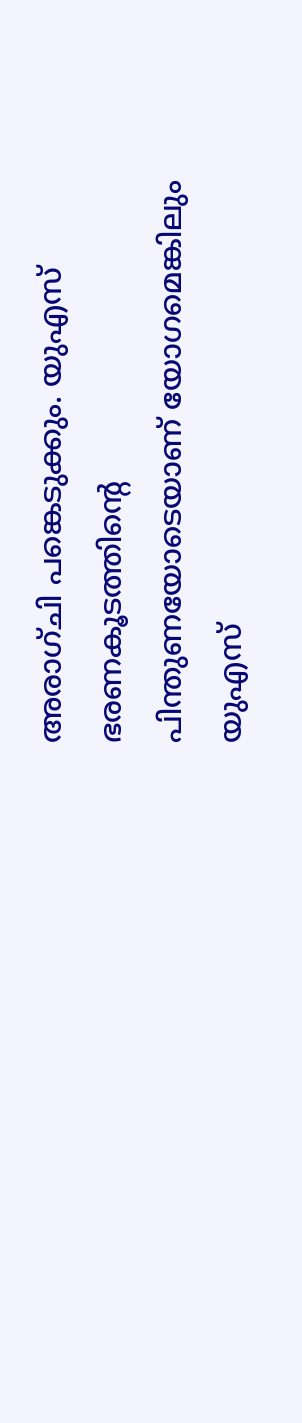അരാഗ്ചി പങ്കെടുക്കും. യുഎസ് ഭരണകൂടത്തിന്റെ പിന്തുണയോടെയാണ് യോഗമെങ്കിലും യുഎസ്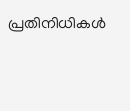പ്രതിനിധികള്‍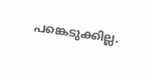പങ്കെടുക്കില്ല.